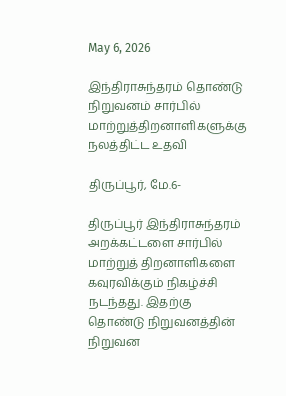May 6, 2026

இந்திராசுந்தரம் தொண்டு நிறுவனம் சார்பில் மாற்றுத்திறனாளிகளுக்கு நலத்திட்ட உதவி

திருப்பூர், மே.6-

திருப்பூர் இந்திராசுந்தரம் அறக்கட்டளை சார்பில் மாற்றுத் திறனாளிகளை கவுரவிக்கும் நிகழ்ச்சி நடந்தது. இதற்கு தொண்டு நிறுவனத்தின் நிறுவன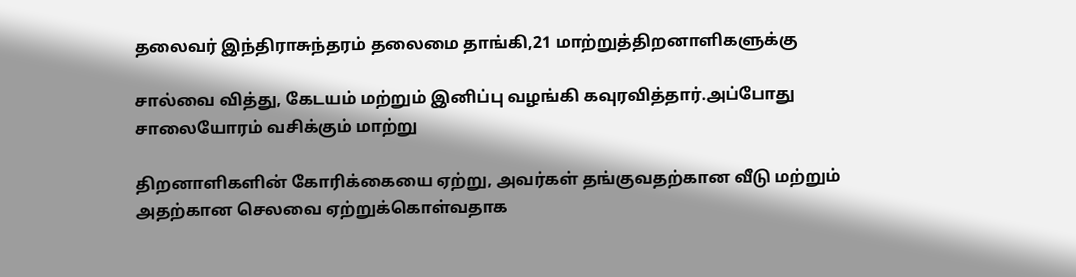தலைவர் இந்திராசுந்தரம் தலைமை தாங்கி,21 மாற்றுத்திறனாளிகளுக்கு

சால்வை வித்து, கேடயம் மற்றும் இனிப்பு வழங்கி கவுரவித்தார்.அப்போது சாலையோரம் வசிக்கும் மாற்று

திறனாளிகளின் கோரிக்கையை ஏற்று, அவர்கள் தங்குவதற்கான வீடு மற்றும் அதற்கான செலவை ஏற்றுக்கொள்வதாக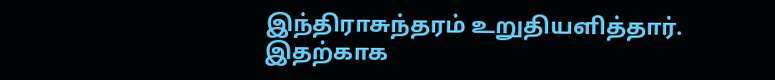இந்திராசுந்தரம் உறுதியளித்தார். இதற்காக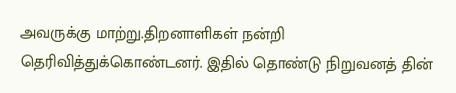அவருக்கு மாற்று.திறனாளிகள் நன்றி தெரிவித்துக்கொண்டனர். இதில் தொண்டு நிறுவனத் தின்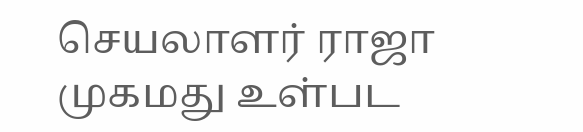செயலாளர் ராஜா முகமது உள்பட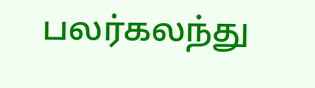பலர்கலந்து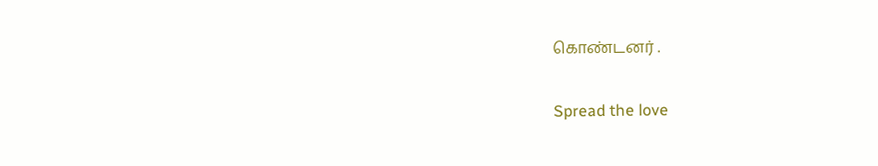கொண்டனர் .

Spread the love